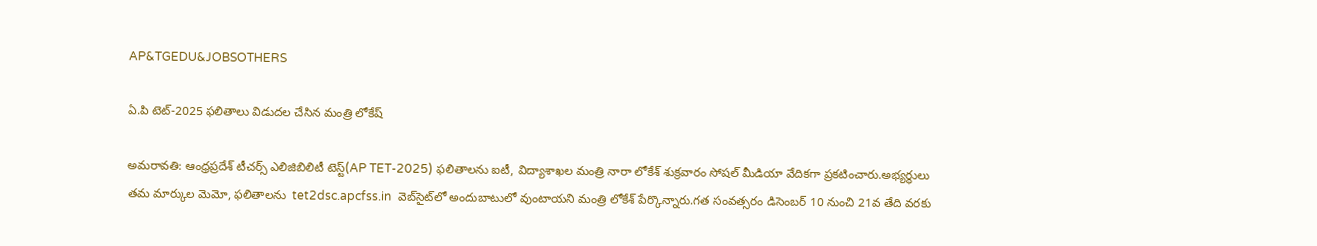AP&TGEDU&JOBSOTHERS

ఏ.పి టెట్-2025 ఫలితాలు విడుదల చేసిన మంత్రి లోకేష్

అమరావతి: ఆంధ్రప్రదేశ్ టీచర్స్ ఎలిజిబిలిటీ టెస్ట్(AP TET-2025) ఫలితాలను ఐటీ, విద్యాశాఖల మంత్రి నారా లోకేశ్ శుక్రవారం సోషల్ మీడియా వేదికగా ప్రకటించారు.అభ్యర్థులు తమ మార్కుల మెమో, ఫలితాలను  tet2dsc.apcfss.in  వెబ్‌సైట్‌లో అందుబాటులో వుంటాయని మంత్రి లోకేశ్ పేర్కొన్నారు.గత సంవత్సరం డిసెంబర్‌ 10 నుంచి 21వ తేది వరకు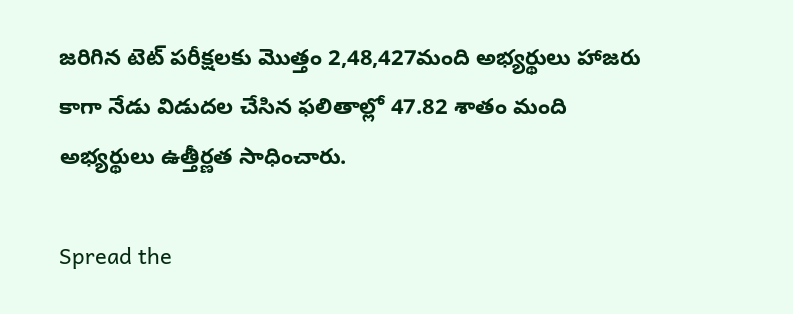జరిగిన టెట్ పరీక్షలకు మెుత్తం 2,48,427మంది అభ్యర్థులు హాజరు కాగా నేడు విడుదల చేసిన ఫలితాల్లో 47.82 శాతం మంది అభ్యర్థులు ఉత్తీర్ణత సాధించారు.

Spread the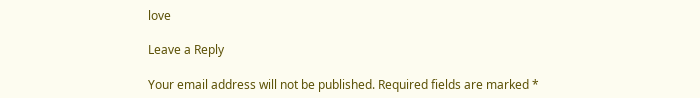love

Leave a Reply

Your email address will not be published. Required fields are marked *